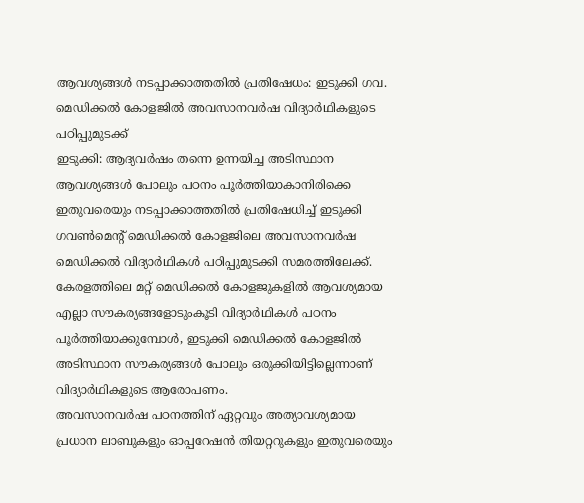ആവശ്യങ്ങൾ നടപ്പാക്കാത്തതിൽ പ്രതിഷേധം: ഇടുക്കി ഗവ. മെഡിക്കൽ കോളജിൽ അവസാനവർഷ വിദ്യാർഥികളുടെ പഠിപ്പുമുടക്ക്
ഇടുക്കി: ആദ്യവർഷം തന്നെ ഉന്നയിച്ച അടിസ്ഥാന ആവശ്യങ്ങൾ പോലും പഠനം പൂർത്തിയാകാനിരിക്കെ ഇതുവരെയും നടപ്പാക്കാത്തതിൽ പ്രതിഷേധിച്ച് ഇടുക്കി ഗവൺമെന്റ് മെഡിക്കൽ കോളജിലെ അവസാനവർഷ മെഡിക്കൽ വിദ്യാർഥികൾ പഠിപ്പുമുടക്കി സമരത്തിലേക്ക്.
കേരളത്തിലെ മറ്റ് മെഡിക്കൽ കോളജുകളിൽ ആവശ്യമായ എല്ലാ സൗകര്യങ്ങളോടുംകൂടി വിദ്യാർഥികൾ പഠനം പൂർത്തിയാക്കുമ്പോൾ, ഇടുക്കി മെഡിക്കൽ കോളജിൽ അടിസ്ഥാന സൗകര്യങ്ങൾ പോലും ഒരുക്കിയിട്ടില്ലെന്നാണ് വിദ്യാർഥികളുടെ ആരോപണം.
അവസാനവർഷ പഠനത്തിന് ഏറ്റവും അത്യാവശ്യമായ പ്രധാന ലാബുകളും ഓപ്പറേഷൻ തിയറ്ററുകളും ഇതുവരെയും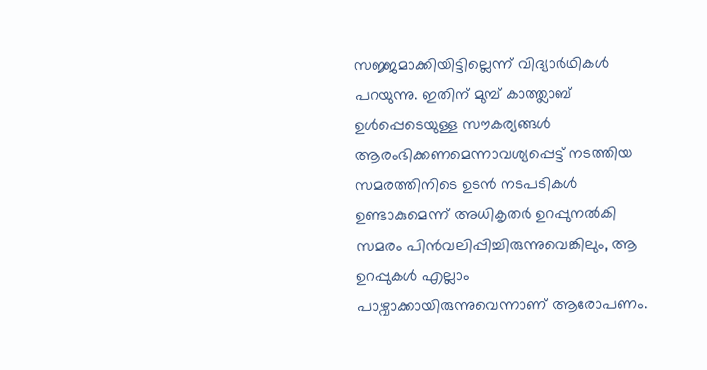സജ്ജമാക്കിയിട്ടില്ലെന്ന് വിദ്യാർഥികൾ പറയുന്നു. ഇതിന് മുമ്പ് കാത്ത്ലാബ് ഉൾപ്പെടെയുള്ള സൗകര്യങ്ങൾ ആരംഭിക്കണമെന്നാവശ്യപ്പെട്ട് നടത്തിയ സമരത്തിനിടെ ഉടൻ നടപടികൾ ഉണ്ടാകുമെന്ന് അധികൃതർ ഉറപ്പുനൽകി സമരം പിൻവലിപ്പിച്ചിരുന്നുവെങ്കിലും, ആ ഉറപ്പുകൾ എല്ലാം പാഴ്വാക്കായിരുന്നുവെന്നാണ് ആരോപണം.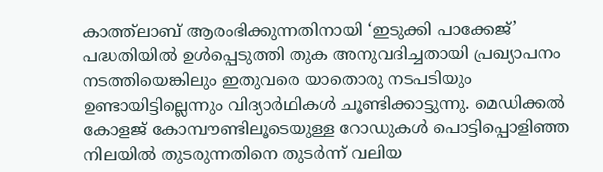കാത്ത്ലാബ് ആരംഭിക്കുന്നതിനായി ‘ഇടുക്കി പാക്കേജ്’ പദ്ധതിയിൽ ഉൾപ്പെടുത്തി തുക അനുവദിച്ചതായി പ്രഖ്യാപനം നടത്തിയെങ്കിലും ഇതുവരെ യാതൊരു നടപടിയും ഉണ്ടായിട്ടില്ലെന്നും വിദ്യാർഥികൾ ചൂണ്ടിക്കാട്ടുന്നു. മെഡിക്കൽ കോളജ് കോമ്പൗണ്ടിലൂടെയുള്ള റോഡുകൾ പൊട്ടിപ്പൊളിഞ്ഞ നിലയിൽ തുടരുന്നതിനെ തുടർന്ന് വലിയ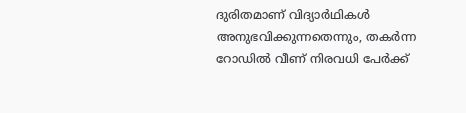ദുരിതമാണ് വിദ്യാർഥികൾ അനുഭവിക്കുന്നതെന്നും, തകർന്ന റോഡിൽ വീണ് നിരവധി പേർക്ക്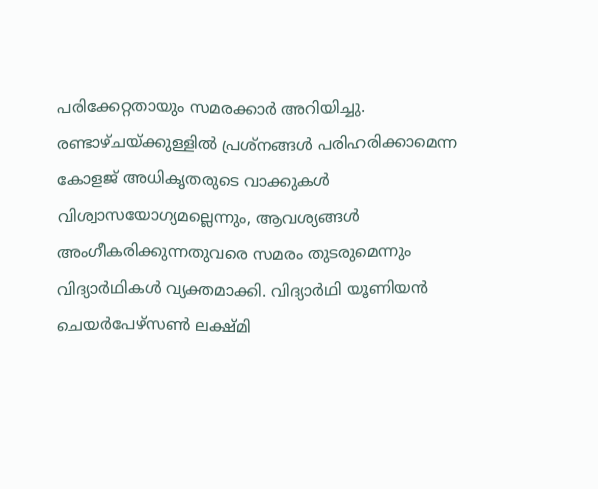പരിക്കേറ്റതായും സമരക്കാർ അറിയിച്ചു.
രണ്ടാഴ്ചയ്ക്കുള്ളിൽ പ്രശ്നങ്ങൾ പരിഹരിക്കാമെന്ന കോളജ് അധികൃതരുടെ വാക്കുകൾ വിശ്വാസയോഗ്യമല്ലെന്നും, ആവശ്യങ്ങൾ അംഗീകരിക്കുന്നതുവരെ സമരം തുടരുമെന്നും വിദ്യാർഥികൾ വ്യക്തമാക്കി. വിദ്യാർഥി യൂണിയൻ ചെയർപേഴ്സൺ ലക്ഷ്മി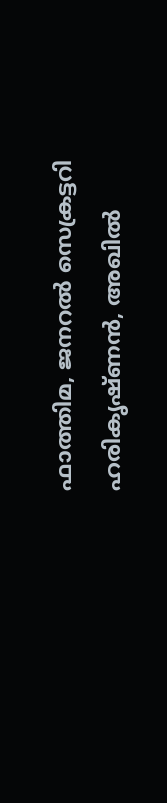ഫാത്തിമ, ജനറൽ സെക്രട്ടറി ഹരികൃഷ്ണൻ, അഖിൽ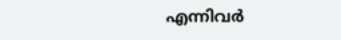എന്നിവർ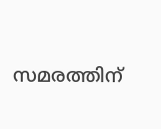സമരത്തിന്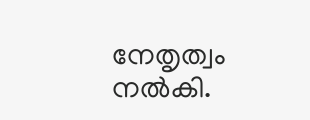നേതൃത്വം നൽകി.